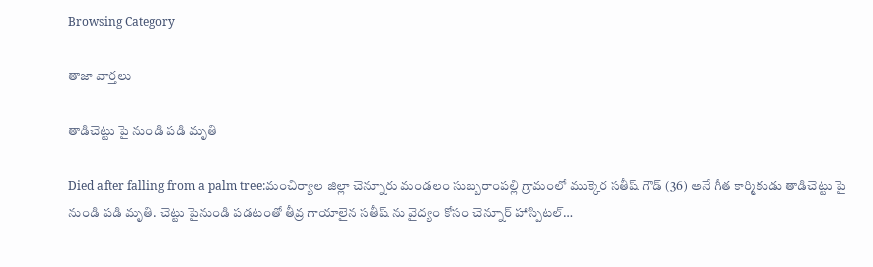Browsing Category

తాజా వార్తలు

తాడిచెట్టు పై నుండి పడి మృతి

Died after falling from a palm tree:మంచిర్యాల జిల్లా చెన్నూరు మండలం సుబ్బరాంపల్లి గ్రామంలో ముక్కెర సతీష్ గౌడ్ (36) అనే గీత కార్మికుడు తాడిచెట్టు పై నుండి పడి మృతి. చెట్టు పైనుండి పడటంతో తీవ్ర గాయాలైన సతీష్ ను వైద్యం కోసం చెన్నూర్ హాస్పిటల్…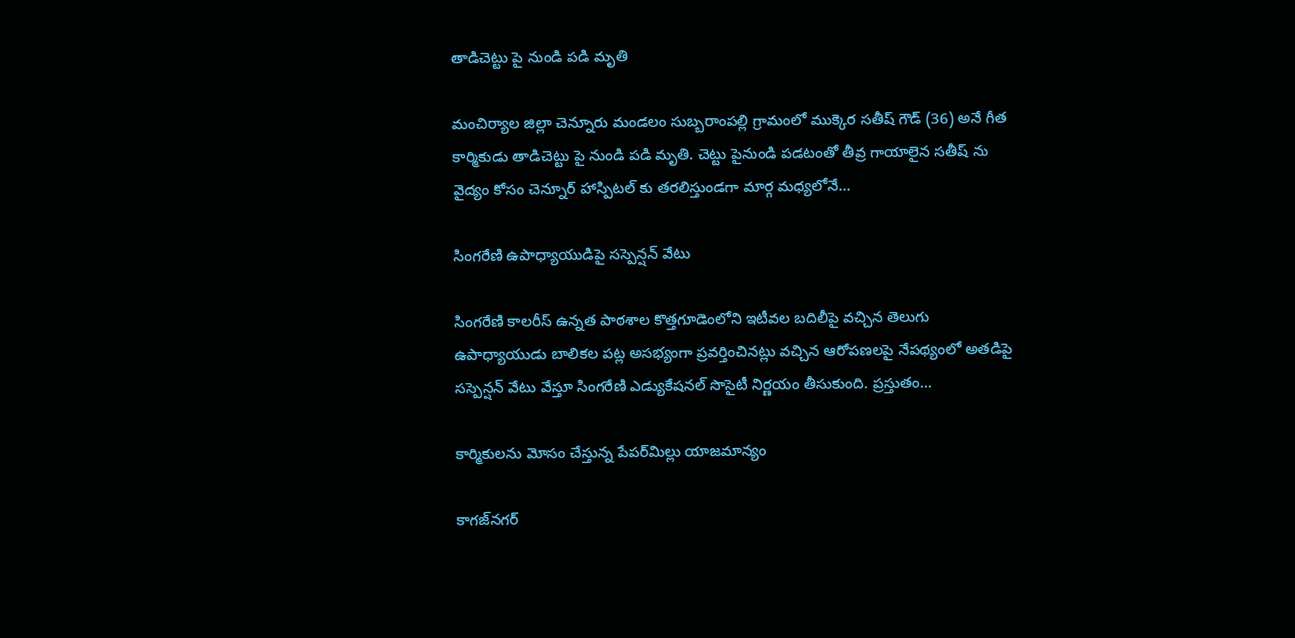తాడిచెట్టు పై నుండి పడి మృతి

మంచిర్యాల జిల్లా చెన్నూరు మండలం సుబ్బరాంపల్లి గ్రామంలో ముక్కెర సతీష్ గౌడ్ (36) అనే గీత కార్మికుడు తాడిచెట్టు పై నుండి పడి మృతి. చెట్టు పైనుండి పడటంతో తీవ్ర గాయాలైన సతీష్ ను వైద్యం కోసం చెన్నూర్ హాస్పిటల్ కు తరలిస్తుండగా మార్గ మధ్యలోనే…

సింగరేణి ఉపాధ్యాయుడిపై సస్పెన్షన్ వేటు

సింగరేణి కాలరీస్ ఉన్నత పాఠశాల కొత్తగూడెంలోని ఇటీవల బదిలీపై వచ్చిన తెలుగు ఉపాధ్యాయుడు బాలికల పట్ల అసభ్యంగా ప్రవర్తించినట్లు వచ్చిన ఆరోపణలపై నేపథ్యంలో అతడిపై సస్పెన్షన్ వేటు వేస్తూ సింగరేణి ఎడ్యుకేషనల్ సొసైటీ నిర్ణయం తీసుకుంది. ప్రస్తుతం…

కార్మికుల‌ను మోసం చేస్తున్న పేప‌ర్‌మిల్లు యాజ‌మాన్యం

కాగ‌జ్‌న‌గ‌ర్‌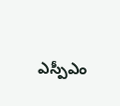ఎస్పీఎం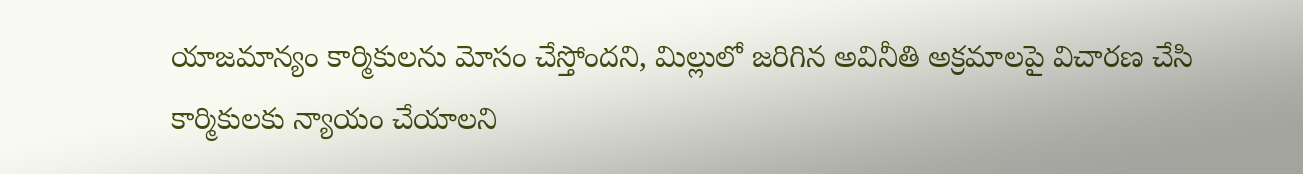యాజ‌మాన్యం కార్మికుల‌ను మోసం చేస్తోంద‌ని, మిల్లులో జరిగిన అవినీతి అక్రమాలపై విచారణ చేసి కార్మికులకు న్యాయం చేయాల‌ని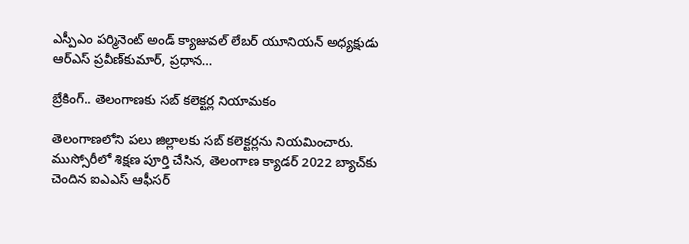ఎస్పీఎం ప‌ర్మినెంట్ అండ్ క్యాజువ‌ల్ లేబ‌ర్ యూనియ‌న్ అధ్య‌క్షుడు ఆర్ఎస్ ప్ర‌వీణ్‌కుమార్‌, ప్ర‌ధాన…

బ్రేకింగ్.. తెలంగాణకు సబ్ కలెక్టర్ల నియామకం

తెలంగాణలోని పలు జిల్లాలకు సబ్ కలెక్టర్లను నియమించారు. ముస్సోరీలో శిక్షణ పూర్తి చేసిన, తెలంగాణ క్యాడర్ 2022 బ్యాచ్‌కు చెందిన ఐఎఎస్ ఆఫీసర్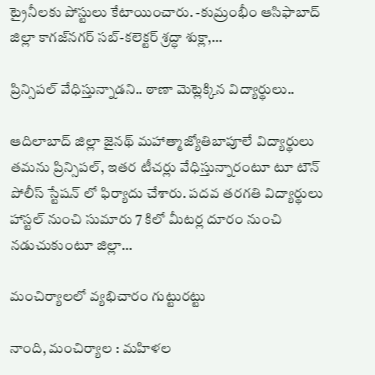ట్రైనీలకు పోస్టులు కేటాయించారు. -కుమ్రంభీం ఆసిఫాబాద్ జిల్లా కాగజ్‌నగర్ సబ్-కలెక్టర్ శ్రద్ధా శుక్లా,…

ప్రిన్సిప‌ల్ వేధిస్తున్నాడ‌ని.. ఠాణా మెట్లెక్కిన విద్యార్థులు..

ఆదిలాబాద్ జిల్లా జైన‌థ్ మ‌హాత్మాజ్యోతిబాపూలే విద్యార్థులు త‌మ‌ను ప్రిన్సిపల్, ఇతర టీచర్లు వేధిస్తున్నారంటూ టూ టౌన్ పోలీస్ స్టేషన్ లో ఫిర్యాదు చేశారు. ప‌ద‌వ త‌ర‌గతి విద్యార్థులు హాస్టల్ నుంచి సుమారు 7 కిలో మీటర్ల దూరం నుంచి నడుచుకుంటూ జిల్లా…

మంచిర్యాల‌లో వ్య‌భిచారం గుట్టుర‌ట్టు

నాంది, మంచిర్యాల : మ‌హిళ‌ల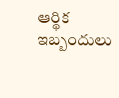ఆర్థిక ఇబ్బందులు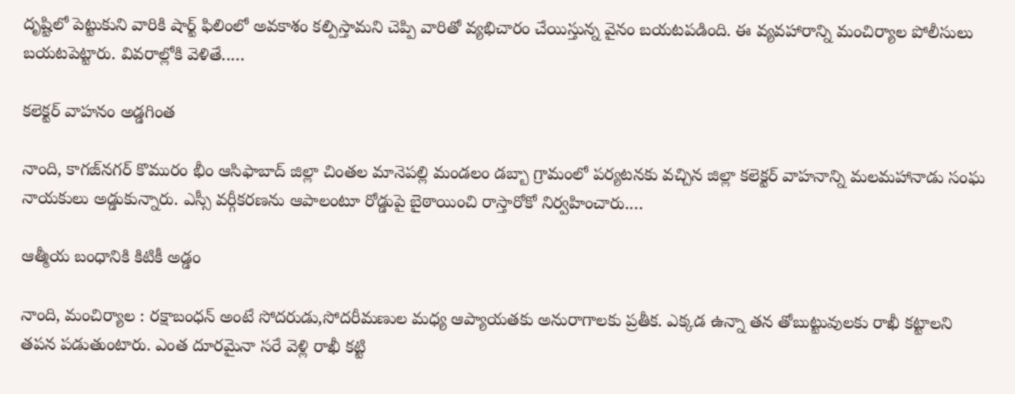దృష్టిలో పెట్టుకుని వారికి షార్ట్ ఫిలింలో అవ‌కాశం క‌ల్పిస్తామ‌ని చెప్పి వారితో వ్య‌భిచారం చేయిస్తున్న వైనం బ‌య‌ట‌ప‌డింది. ఈ వ్య‌వ‌హారాన్ని మంచిర్యాల పోలీసులు బ‌య‌ట‌పెట్టారు. వివ‌రాల్లోకి వెళితే..…

క‌లెక్ట‌ర్ వాహ‌నం అడ్డ‌గింత

నాంది, కాగ‌జ్‌న‌గ‌ర్ కొమురం భీం ఆసిఫాబాద్ జిల్లా చింతల మానెపల్లి మండలం డబ్బా గ్రామంలో పర్యటనకు వచ్చిన జిల్లా కలెక్టర్ వాహనాన్ని మలమహానాడు సంఘ నాయకులు అడ్డుకున్నారు. ఎస్సీ వర్గీకరణను ఆపాలంటూ రోడ్డుపై బైఠాయించి రాస్తారోకో నిర్వహించారు.…

ఆత్మీయ బంధానికి కిటికీ అడ్డం

నాంది, మంచిర్యాల : ర‌క్షాబంధ‌న్ అంటే సోద‌రుడు,సోద‌రీమ‌ణుల మ‌ధ్య ఆప్యాయ‌త‌కు అనురాగాల‌కు ప్ర‌తీక‌. ఎక్క‌డ ఉన్నా త‌న తోబుట్టువుల‌కు రాఖీ క‌ట్టాల‌ని త‌ప‌న ప‌డుతుంటారు. ఎంత దూర‌మైనా స‌రే వెళ్లి రాఖీ క‌ట్టి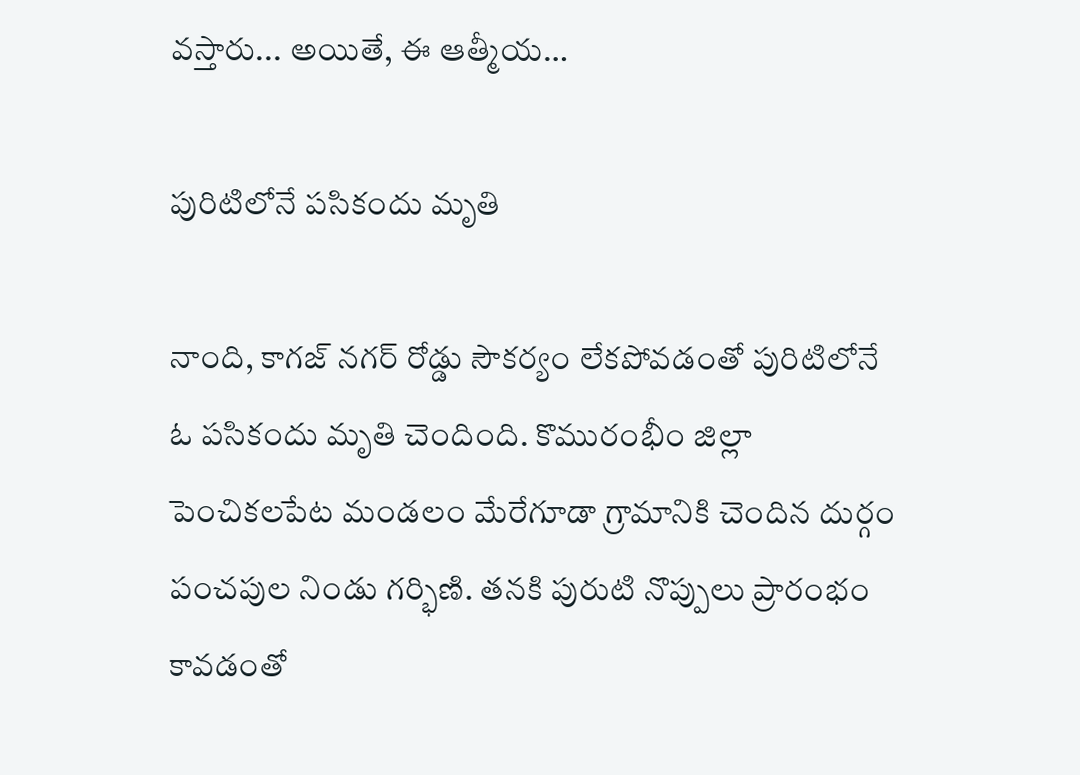వ‌స్తారు... అయితే, ఈ ఆత్మీయ…

పురిటిలోనే పసికందు మృతి

నాంది, కాగజ్ నగర్ రోడ్డు సౌకర్యం లేకపోవడంతో పురిటిలోనే ఓ పసికందు మృతి చెందింది. కొమురంభీం జిల్లా పెంచికలపేట మండలం మేరేగూడా గ్రామానికి చెందిన దుర్గం పంచపుల నిండు గర్భిణి. తనకి పురుటి నొప్పులు ప్రారంభం కావడంతో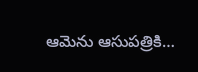ఆమెను ఆసుపత్రికి…